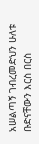አሠልጣኝ ገብረመድህን ሁለቱ ቡድናቸውን እርስ በርስ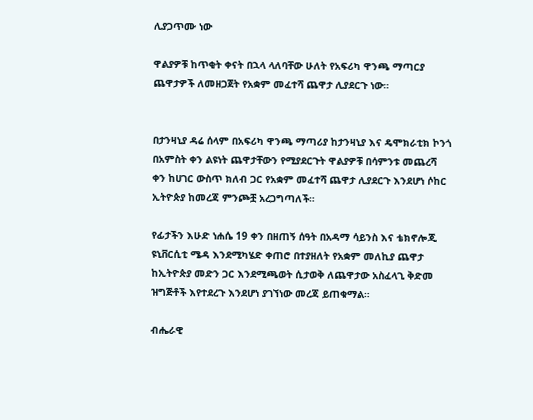ሊያጋጥሙ ነው

ዋልያዎቹ ከጥቂት ቀናት በኋላ ላለባቸው ሁለት የአፍሪካ ዋንጫ ማጣርያ ጨዋታዎች ለመዘጋጀት የአቋም መፈተሻ ጨዋታ ሊያደርጉ ነው።


በታንዛኒያ ዳሬ ሰላም በአፍሪካ ዋንጫ ማጣሪያ ከታንዛኒያ እና ዴሞክራቲክ ኮንጎ በአምስት ቀን ልዩነት ጨዋታቸውን የሚያደርጉት ዋልያዎቹ በሳምንቱ መጨረሻ ቀን ከሀገር ውስጥ ክለብ ጋር የአቋም መፈተሻ ጨዋታ ሊያደርጉ እንደሆነ ሶከር ኢትዮጵያ ከመረጃ ምንጮቿ አረጋግጣለች።

የፊታችን እሁድ ነሐሴ 19 ቀን በዘጠኝ ሰዓት በአዳማ ሳይንስ እና ቴክኖሎጂ ዩኒቨርሲቲ ሜዳ እንደሚካሄድ ቀጠሮ በተያዘለት የአቋም መለኪያ ጨዋታ ከኢትዮጵያ መድን ጋር እንደሚጫወት ሲታወቅ ለጨዋታው አስፈላጊ ቅድመ ዝግጅቶች እየተደረጉ እንደሆነ ያገኘነው መረጃ ይጠቁማል።

ብሔራዊ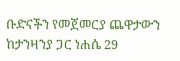ቡድናችን የመጀመርያ ጨዋታውን ከታንዛንያ ጋር ነሐሴ 29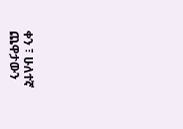ቀን ፣ ሁለተኛ ጨዋታውን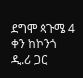ደግሞ ጳጉሜ 4 ቀን ከኮንጎ ዲ.ሪ ጋር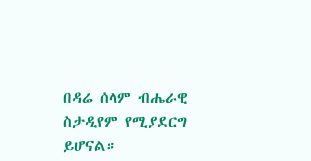በዳሬ ሰላም ብሔራዊ ስታዲየም የሚያደርግ ይሆናል።